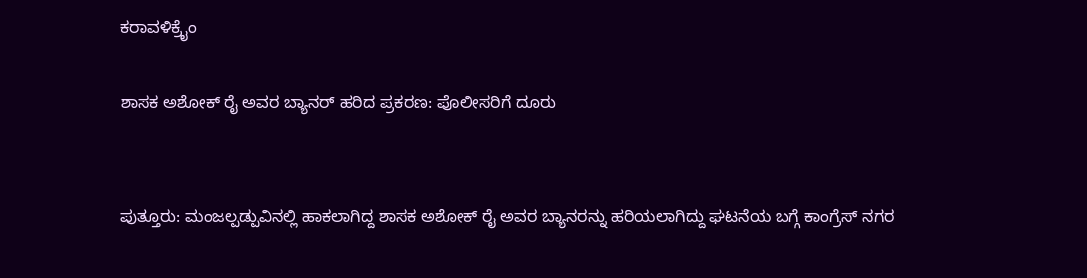ಕರಾವಳಿಕ್ರೈಂ

ಶಾಸಕ ಅಶೋಕ್ ರೈ ಅವರ ಬ್ಯಾನರ್ ಹರಿದ ಪ್ರಕರಣ: ಪೊಲೀಸರಿಗೆ ದೂರು


ಪುತ್ತೂರು: ಮಂಜಲ್ಪಡ್ಪುವಿನಲ್ಲಿ ಹಾಕಲಾಗಿದ್ದ ಶಾಸಕ ಅಶೋಕ್ ರೈ ಅವರ ಬ್ಯಾನರನ್ನು ಹರಿಯಲಾಗಿದ್ದು ಘಟನೆಯ ಬಗ್ಗೆ ಕಾಂಗ್ರೆಸ್ ನಗರ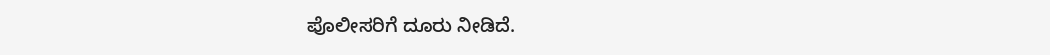ಪೊಲೀಸರಿಗೆ ದೂರು ನೀಡಿದೆ.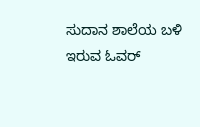ಸುದಾನ ಶಾಲೆಯ ಬಳಿ ಇರುವ ಓವರ್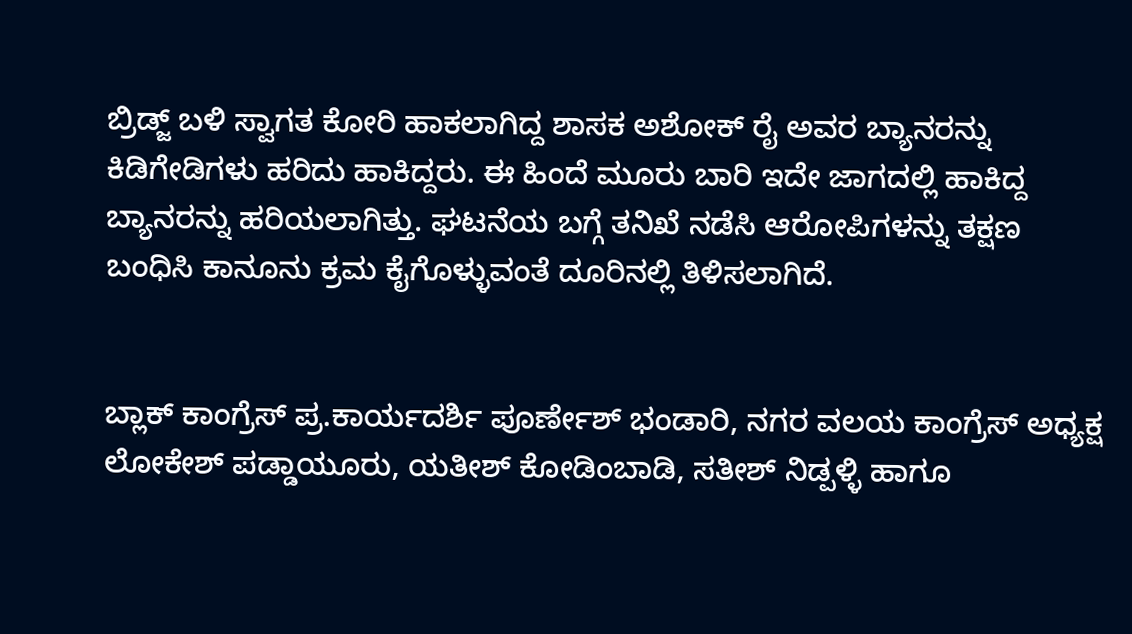ಬ್ರಿಡ್ಜ್ ಬಳಿ ಸ್ವಾಗತ ಕೋರಿ ಹಾಕಲಾಗಿದ್ದ ಶಾಸಕ ಅಶೋಕ್ ರೈ ಅವರ ಬ್ಯಾನರನ್ನು ಕಿಡಿಗೇಡಿಗಳು ಹರಿದು ಹಾಕಿದ್ದರು. ಈ ಹಿಂದೆ ಮೂರು ಬಾರಿ ಇದೇ ಜಾಗದಲ್ಲಿ ಹಾಕಿದ್ದ ಬ್ಯಾನರನ್ನು ಹರಿಯಲಾಗಿತ್ತು. ಘಟನೆಯ ಬಗ್ಗೆ ತನಿಖೆ ನಡೆಸಿ ಆರೋಪಿಗಳನ್ನು ತಕ್ಷಣ ಬಂಧಿಸಿ ಕಾನೂನು ಕ್ರಮ ಕೈಗೊಳ್ಳುವಂತೆ ದೂರಿನಲ್ಲಿ ತಿಳಿಸಲಾಗಿದೆ.


ಬ್ಲಾಕ್ ಕಾಂಗ್ರೆಸ್ ಪ್ರ.ಕಾರ್ಯದರ್ಶಿ ಪೂರ್ಣೇಶ್ ಭಂಡಾರಿ, ನಗರ ವಲಯ ಕಾಂಗ್ರೆಸ್ ಅಧ್ಯಕ್ಷ ಲೋಕೇಶ್ ಪಡ್ಡಾಯೂರು, ಯತೀಶ್ ಕೋಡಿಂಬಾಡಿ, ಸತೀಶ್ ನಿಡ್ಪಳ್ಳಿ ಹಾಗೂ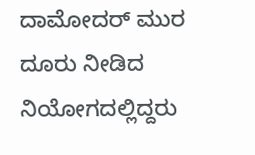ದಾಮೋದರ್ ಮುರ ದೂರು ನೀಡಿದ ನಿಯೋಗದಲ್ಲಿದ್ದರು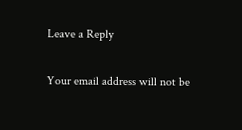Leave a Reply

Your email address will not be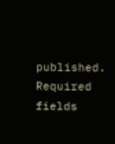published. Required fields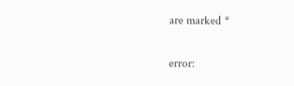are marked *

error: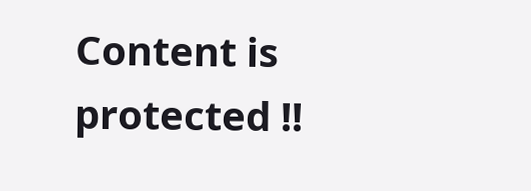Content is protected !!